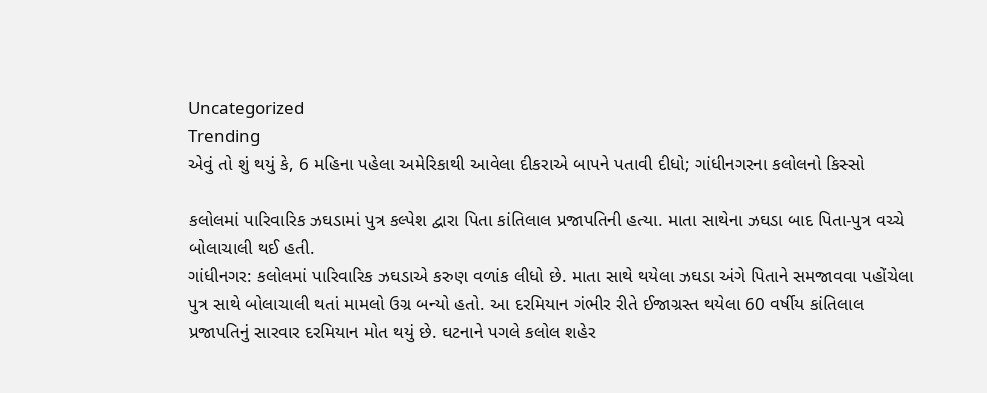Uncategorized
Trending
એવું તો શું થયું કે, 6 મહિના પહેલા અમેરિકાથી આવેલા દીકરાએ બાપને પતાવી દીધો; ગાંધીનગરના કલોલનો કિસ્સો

કલોલમાં પારિવારિક ઝઘડામાં પુત્ર કલ્પેશ દ્વારા પિતા કાંતિલાલ પ્રજાપતિની હત્યા. માતા સાથેના ઝઘડા બાદ પિતા-પુત્ર વચ્ચે બોલાચાલી થઈ હતી.
ગાંધીનગર: કલોલમાં પારિવારિક ઝઘડાએ કરુણ વળાંક લીધો છે. માતા સાથે થયેલા ઝઘડા અંગે પિતાને સમજાવવા પહોંચેલા પુત્ર સાથે બોલાચાલી થતાં મામલો ઉગ્ર બન્યો હતો. આ દરમિયાન ગંભીર રીતે ઈજાગ્રસ્ત થયેલા 60 વર્ષીય કાંતિલાલ પ્રજાપતિનું સારવાર દરમિયાન મોત થયું છે. ઘટનાને પગલે કલોલ શહેર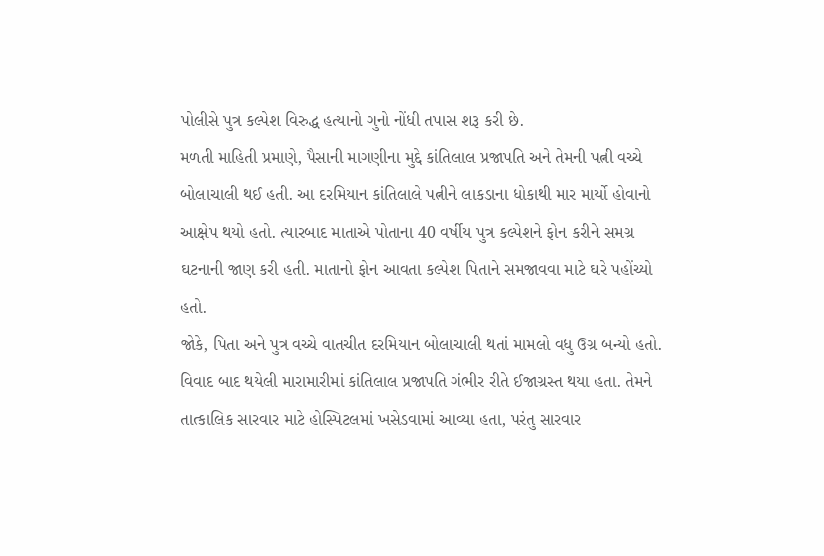પોલીસે પુત્ર કલ્પેશ વિરુદ્ધ હત્યાનો ગુનો નોંધી તપાસ શરૂ કરી છે.
મળતી માહિતી પ્રમાણે, પૈસાની માગણીના મુદ્દે કાંતિલાલ પ્રજાપતિ અને તેમની પત્ની વચ્ચે બોલાચાલી થઈ હતી. આ દરમિયાન કાંતિલાલે પત્નીને લાકડાના ધોકાથી માર માર્યો હોવાનો આક્ષેપ થયો હતો. ત્યારબાદ માતાએ પોતાના 40 વર્ષીય પુત્ર કલ્પેશને ફોન કરીને સમગ્ર ઘટનાની જાણ કરી હતી. માતાનો ફોન આવતા કલ્પેશ પિતાને સમજાવવા માટે ઘરે પહોંચ્યો હતો.
જોકે, પિતા અને પુત્ર વચ્ચે વાતચીત દરમિયાન બોલાચાલી થતાં મામલો વધુ ઉગ્ર બન્યો હતો. વિવાદ બાદ થયેલી મારામારીમાં કાંતિલાલ પ્રજાપતિ ગંભીર રીતે ઈજાગ્રસ્ત થયા હતા. તેમને તાત્કાલિક સારવાર માટે હોસ્પિટલમાં ખસેડવામાં આવ્યા હતા, પરંતુ સારવાર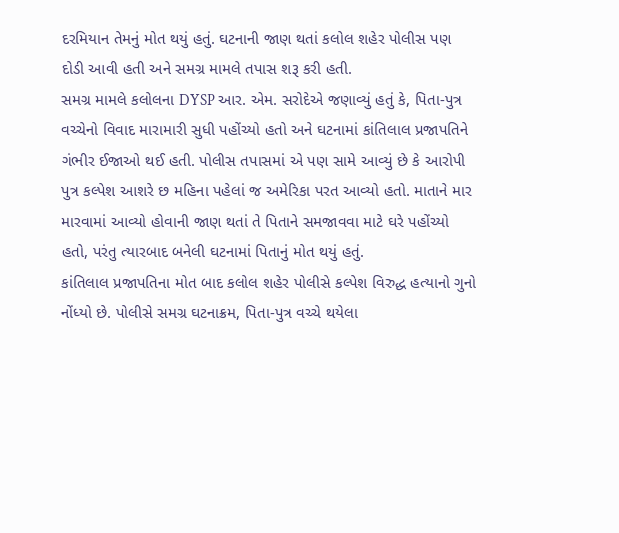દરમિયાન તેમનું મોત થયું હતું. ઘટનાની જાણ થતાં કલોલ શહેર પોલીસ પણ દોડી આવી હતી અને સમગ્ર મામલે તપાસ શરૂ કરી હતી.
સમગ્ર મામલે કલોલના DYSP આર. એમ. સરોદેએ જણાવ્યું હતું કે, પિતા-પુત્ર વચ્ચેનો વિવાદ મારામારી સુધી પહોંચ્યો હતો અને ઘટનામાં કાંતિલાલ પ્રજાપતિને ગંભીર ઈજાઓ થઈ હતી. પોલીસ તપાસમાં એ પણ સામે આવ્યું છે કે આરોપી પુત્ર કલ્પેશ આશરે છ મહિના પહેલાં જ અમેરિકા પરત આવ્યો હતો. માતાને માર મારવામાં આવ્યો હોવાની જાણ થતાં તે પિતાને સમજાવવા માટે ઘરે પહોંચ્યો હતો, પરંતુ ત્યારબાદ બનેલી ઘટનામાં પિતાનું મોત થયું હતું.
કાંતિલાલ પ્રજાપતિના મોત બાદ કલોલ શહેર પોલીસે કલ્પેશ વિરુદ્ધ હત્યાનો ગુનો નોંધ્યો છે. પોલીસે સમગ્ર ઘટનાક્રમ, પિતા-પુત્ર વચ્ચે થયેલા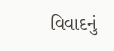વિવાદનું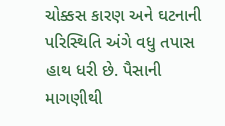ચોક્કસ કારણ અને ઘટનાની પરિસ્થિતિ અંગે વધુ તપાસ હાથ ધરી છે. પૈસાની માગણીથી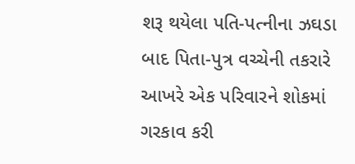શરૂ થયેલા પતિ-પત્નીના ઝઘડા બાદ પિતા-પુત્ર વચ્ચેની તકરારે આખરે એક પરિવારને શોકમાં ગરકાવ કરી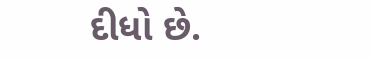દીધો છે.